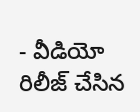- వీడియో రిలీజ్ చేసిన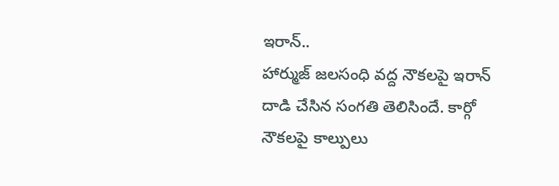ఇరాన్..
హార్ముజ్ జలసంధి వద్ద నౌకలపై ఇరాన్ దాడి చేసిన సంగతి తెలిసిందే. కార్గో నౌకలపై కాల్పులు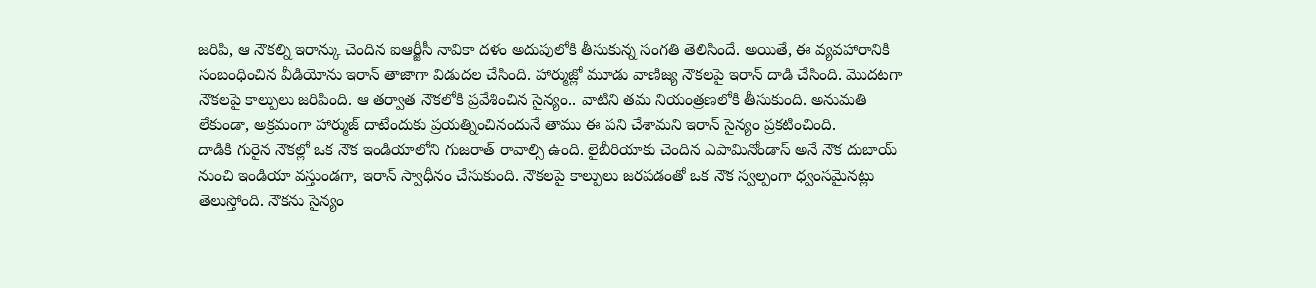జరిపి, ఆ నౌకల్ని ఇరాన్కు చెందిన ఐఆర్జీసీ నావికా దళం అదుపులోకి తీసుకున్న సంగతి తెలిసిందే. అయితే, ఈ వ్యవహారానికి సంబంధించిన వీడియోను ఇరాన్ తాజాగా విడుదల చేసింది. హార్ముజ్లో మూడు వాణిజ్య నౌకలపై ఇరాన్ దాడి చేసింది. మొదటగా నౌకలపై కాల్పులు జరిపింది. ఆ తర్వాత నౌకలోకి ప్రవేశించిన సైన్యం.. వాటిని తమ నియంత్రణలోకి తీసుకుంది. అనుమతి లేకుండా, అక్రమంగా హార్ముజ్ దాటేందుకు ప్రయత్నించినందునే తాము ఈ పని చేశామని ఇరాన్ సైన్యం ప్రకటించింది.
దాడికి గురైన నౌకల్లో ఒక నౌక ఇండియాలోని గుజరాత్ రావాల్సి ఉంది. లైబీరియాకు చెందిన ఎపామినోండాస్ అనే నౌక దుబాయ్ నుంచి ఇండియా వస్తుండగా, ఇరాన్ స్వాధీనం చేసుకుంది. నౌకలపై కాల్పులు జరపడంతో ఒక నౌక స్వల్పంగా ధ్వంసమైనట్లు తెలుస్తోంది. నౌకను సైన్యం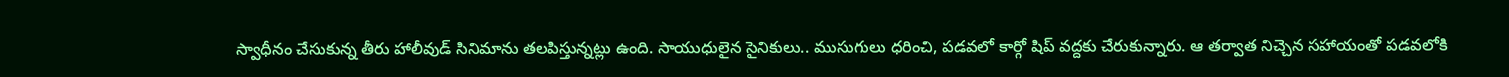స్వాధీనం చేసుకున్న తీరు హాలీవుడ్ సినిమాను తలపిస్తున్నట్లు ఉంది. సాయుధులైన సైనికులు.. ముసుగులు ధరించి, పడవలో కార్గో షిప్ వద్దకు చేరుకున్నారు. ఆ తర్వాత నిచ్చెన సహాయంతో పడవలోకి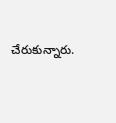చేరుకున్నారు.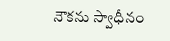నౌకను స్వాధీనం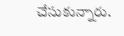చేసుకున్నారు.